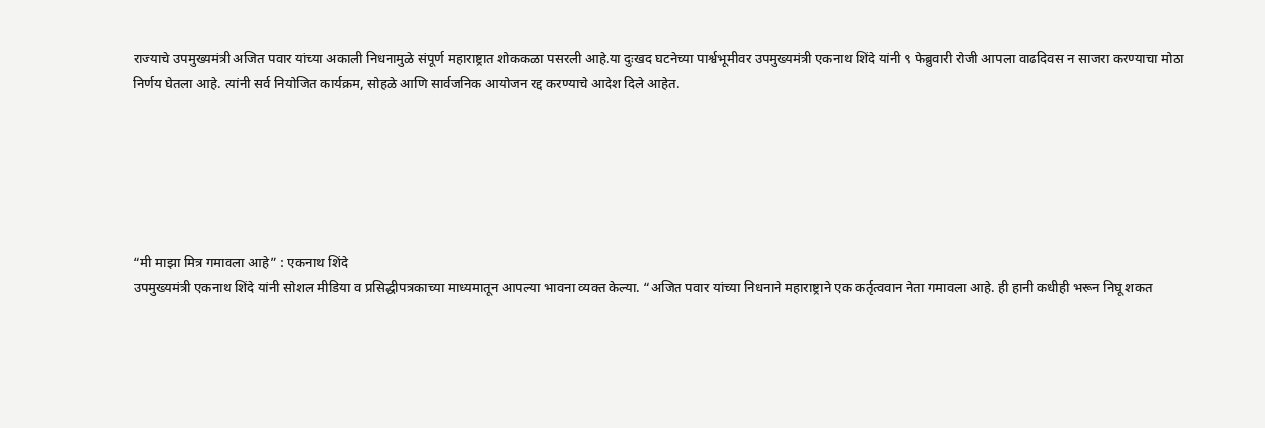राज्याचे उपमुख्यमंत्री अजित पवार यांच्या अकाली निधनामुळे संपूर्ण महाराष्ट्रात शोककळा पसरली आहे.या दुःखद घटनेच्या पार्श्वभूमीवर उपमुख्यमंत्री एकनाथ शिंदे यांनी ९ फेब्रुवारी रोजी आपला वाढदिवस न साजरा करण्याचा मोठा निर्णय घेतला आहे. त्यांनी सर्व नियोजित कार्यक्रम, सोहळे आणि सार्वजनिक आयोजन रद्द करण्याचे आदेश दिले आहेत.






“मी माझा मित्र गमावला आहे” : एकनाथ शिंदे
उपमुख्यमंत्री एकनाथ शिंदे यांनी सोशल मीडिया व प्रसिद्धीपत्रकाच्या माध्यमातून आपल्या भावना व्यक्त केल्या. “अजित पवार यांच्या निधनाने महाराष्ट्राने एक कर्तृत्ववान नेता गमावला आहे. ही हानी कधीही भरून निघू शकत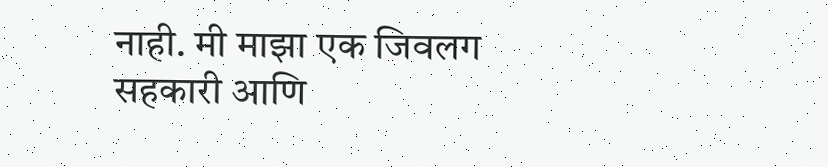नाही. मी माझा एक जिवलग सहकारी आणि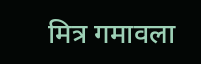मित्र गमावला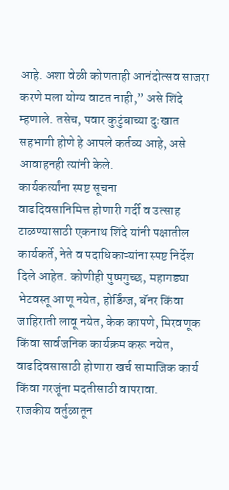आहे. अशा वेळी कोणताही आनंदोत्सव साजरा करणे मला योग्य वाटत नाही,” असे शिंदे म्हणाले. तसेच, पवार कुटुंबाच्या दुःखात सहभागी होणे हे आपले कर्तव्य आहे, असे आवाहनही त्यांनी केले.
कार्यकर्त्यांना स्पष्ट सूचना
वाढदिवसानिमित्त होणारी गर्दी व उत्साह टाळण्यासाठी एकनाथ शिंदे यांनी पक्षातील कार्यकर्ते, नेते व पदाधिकाऱ्यांना स्पष्ट निर्देश दिले आहेत. कोणीही पुष्पगुच्छ, महागड्या भेटवस्तू आणू नयेत, होर्डिंग्ज, बॅनर किंवा जाहिराती लावू नयेत, केक कापणे, मिरवणूक किंवा सार्वजनिक कार्यक्रम करू नयेत, वाढदिवसासाठी होणारा खर्च सामाजिक कार्य किंवा गरजूंना मदतीसाठी वापरावा.
राजकीय वर्तुळातून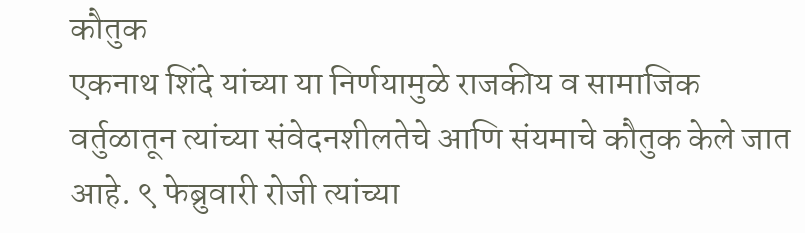कौतुक
एकनाथ शिंदे यांच्या या निर्णयामुळे राजकीय व सामाजिक वर्तुळातून त्यांच्या संवेदनशीलतेचे आणि संयमाचे कौतुक केले जात आहे. ९ फेब्रुवारी रोजी त्यांच्या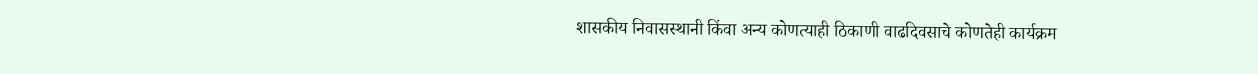शासकीय निवासस्थानी किंवा अन्य कोणत्याही ठिकाणी वाढदिवसाचे कोणतेही कार्यक्रम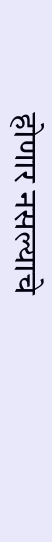होणार नसल्याचे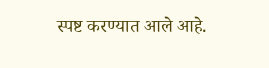स्पष्ट करण्यात आले आहे.